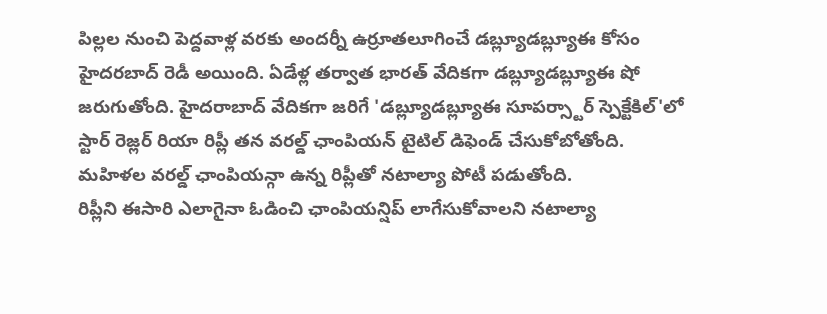పిల్లల నుంచి పెద్దవాళ్ల వరకు అందర్నీ ఉర్రూతలూగించే డబ్ల్యూడబ్ల్యూఈ కోసం హైదరబాద్ రెడీ అయింది. ఏడేళ్ల తర్వాత భారత్ వేదికగా డబ్ల్యూడబ్ల్యూఈ షో జరుగుతోంది. హైదరాబాద్ వేదికగా జరిగే 'డబ్ల్యూడబ్ల్యూఈ సూపర్స్టార్ స్పెక్టేకిల్'లో స్టార్ రెజ్లర్ రియా రిప్లీ తన వరల్డ్ ఛాంపియన్ టైటిల్ డిఫెండ్ చేసుకోబోతోంది. మహిళల వరల్డ్ ఛాంపియన్గా ఉన్న రిప్లీతో నటాల్యా పోటీ పడుతోంది.
రిప్లీని ఈసారి ఎలాగైనా ఓడించి ఛాంపియన్షిప్ లాగేసుకోవాలని నటాల్యా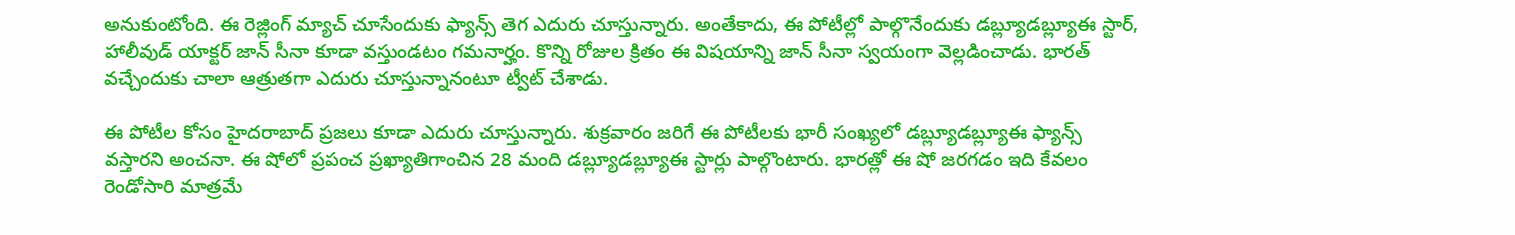అనుకుంటోంది. ఈ రెజ్లింగ్ మ్యాచ్ చూసేందుకు ఫ్యాన్స్ తెగ ఎదురు చూస్తున్నారు. అంతేకాదు, ఈ పోటీల్లో పాల్గొనేందుకు డబ్ల్యూడబ్ల్యూఈ స్టార్, హాలీవుడ్ యాక్టర్ జాన్ సీనా కూడా వస్తుండటం గమనార్హం. కొన్ని రోజుల క్రితం ఈ విషయాన్ని జాన్ సీనా స్వయంగా వెల్లడించాడు. భారత్ వచ్చేందుకు చాలా ఆత్రుతగా ఎదురు చూస్తున్నానంటూ ట్వీట్ చేశాడు.

ఈ పోటీల కోసం హైదరాబాద్ ప్రజలు కూడా ఎదురు చూస్తున్నారు. శుక్రవారం జరిగే ఈ పోటీలకు భారీ సంఖ్యలో డబ్ల్యూడబ్ల్యూఈ ఫ్యాన్స్ వస్తారని అంచనా. ఈ షోలో ప్రపంచ ప్రఖ్యాతిగాంచిన 28 మంది డబ్ల్యూడబ్ల్యూఈ స్టార్లు పాల్గొంటారు. భారత్లో ఈ షో జరగడం ఇది కేవలం రెండోసారి మాత్రమే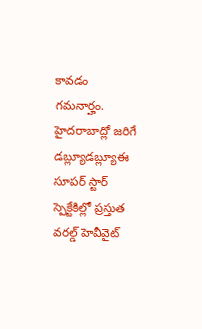కావడం గమనార్హం. హైదరాబాద్లో జరిగే డబ్ల్యూడబ్ల్యూఈ సూపర్ స్టార్ స్పెక్టేకిల్లో ప్రస్తుత వరల్డ్ హెవీవైట్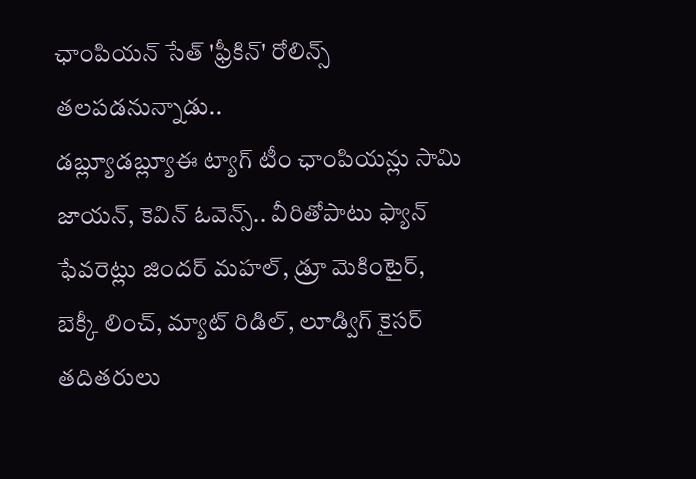ఛాంపియన్ సేత్ 'ఫ్రీకిన్' రోలిన్స్ తలపడనున్నాడు..
డబ్ల్యూడబ్ల్యూఈ ట్యాగ్ టీం ఛాంపియన్లు సామి జాయన్, కెవిన్ ఓవెన్స్.. వీరితోపాటు ఫ్యాన్ ఫేవరెట్లు జిందర్ మహల్, డ్రూ మెకింటైర్, బెక్కీ లించ్, మ్యాట్ రిడిల్, లూడ్విగ్ కైసర్ తదితరులు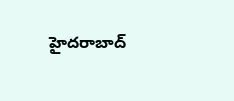హైదరాబాద్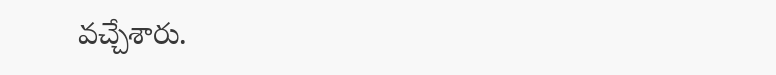వచ్చేశారు.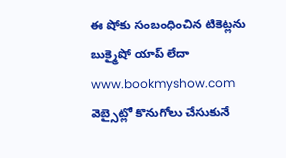ఈ షోకు సంబంధించిన టికెట్లను బుక్మైషో యాప్ లేదా www.bookmyshow.com వెబ్సైట్లో కొనుగోలు చేసుకునే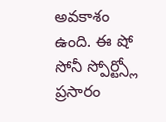అవకాశం ఉంది. ఈ షో సోనీ స్పోర్ట్స్లో ప్రసారం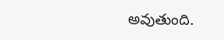అవుతుంది.